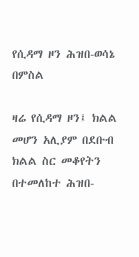የሲዳማ ዞን ሕዝበ-ወሳኔ በምስል

ዛሬ የሲዳማ ዞን፤ ክልል መሆን አሊያም በደቡብ ክልል ስር መቆየትን በተመለከተ ሕዝበ-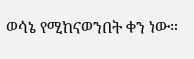ወሳኔ የሚከናወንበት ቀን ነው።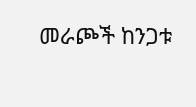መራጮች ከንጋቱ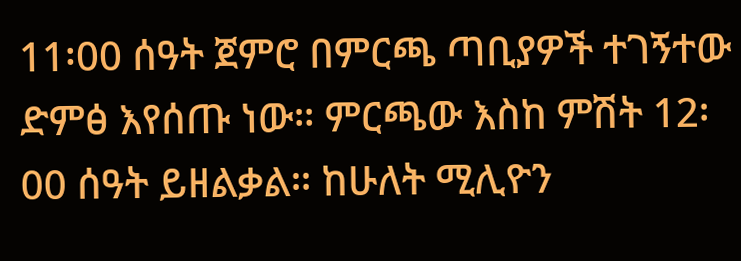11፡00 ሰዓት ጀምሮ በምርጫ ጣቢያዎች ተገኝተው ድምፅ እየሰጡ ነው። ምርጫው እስከ ምሽት 12፡00 ሰዓት ይዘልቃል። ከሁለት ሚሊዮን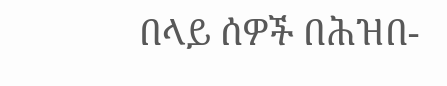በላይ ሰዎች በሕዝበ-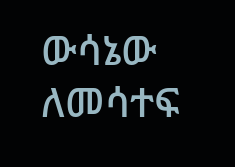ውሳኔው ለመሳተፍ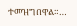ተመዝግበዋል።…